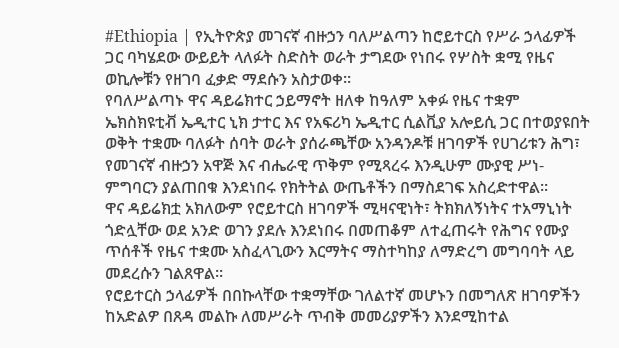#Ethiopia | የኢትዮጵያ መገናኛ ብዙኃን ባለሥልጣን ከሮይተርስ የሥራ ኃላፊዎች ጋር ባካሄደው ውይይት ላለፉት ስድስት ወራት ታግደው የነበሩ የሦስት ቋሚ የዜና ወኪሎቹን የዘገባ ፈቃድ ማደሱን አስታወቀ።
የባለሥልጣኑ ዋና ዳይሬክተር ኃይማኖት ዘለቀ ከዓለም አቀፉ የዜና ተቋም ኤክስክዩቲቭ ኤዲተር ኒክ ታተር እና የአፍሪካ ኤዲተር ሲልቪያ አሎይሲ ጋር በተወያዩበት ወቅት ተቋሙ ባለፉት ሰባት ወራት ያሰራጫቸው አንዳንዶቹ ዘገባዎች የሀገሪቱን ሕግ፣ የመገናኛ ብዙኃን አዋጅ እና ብሔራዊ ጥቅም የሚጻረሩ እንዲሁም ሙያዊ ሥነ-ምግባርን ያልጠበቁ እንደነበሩ የክትትል ውጤቶችን በማስደገፍ አስረድተዋል።
ዋና ዳይሬክቷ አክለውም የሮይተርስ ዘገባዎች ሚዛናዊነት፣ ትክክለኝነትና ተአማኒነት ጎድሏቸው ወደ አንድ ወገን ያደሉ እንደነበሩ በመጠቆም ለተፈጠሩት የሕግና የሙያ ጥሰቶች የዜና ተቋሙ አስፈላጊውን እርማትና ማስተካከያ ለማድረግ መግባባት ላይ መደረሱን ገልጸዋል።
የሮይተርስ ኃላፊዎች በበኩላቸው ተቋማቸው ገለልተኛ መሆኑን በመግለጽ ዘገባዎችን ከአድልዎ በጸዳ መልኩ ለመሥራት ጥብቅ መመሪያዎችን እንደሚከተል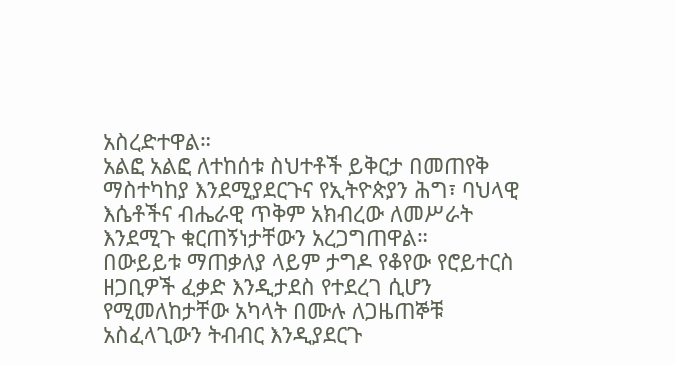አስረድተዋል።
አልፎ አልፎ ለተከሰቱ ስህተቶች ይቅርታ በመጠየቅ ማስተካከያ እንደሚያደርጉና የኢትዮጵያን ሕግ፣ ባህላዊ እሴቶችና ብሔራዊ ጥቅም አክብረው ለመሥራት እንደሚጉ ቁርጠኝነታቸውን አረጋግጠዋል።
በውይይቱ ማጠቃለያ ላይም ታግዶ የቆየው የሮይተርስ ዘጋቢዎች ፈቃድ እንዲታደስ የተደረገ ሲሆን የሚመለከታቸው አካላት በሙሉ ለጋዜጠኞቹ አስፈላጊውን ትብብር እንዲያደርጉ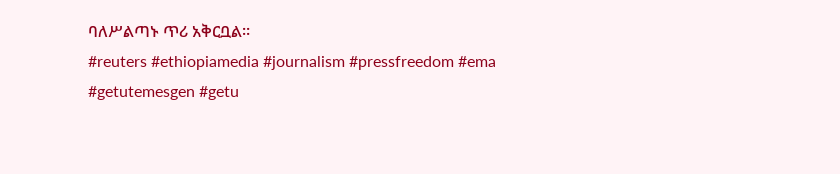ባለሥልጣኑ ጥሪ አቅርቧል።
#reuters #ethiopiamedia #journalism #pressfreedom #ema
#getutemesgen #getu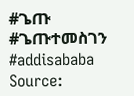#ጌጡ #ጌጡተመስገን #addisababa
Source: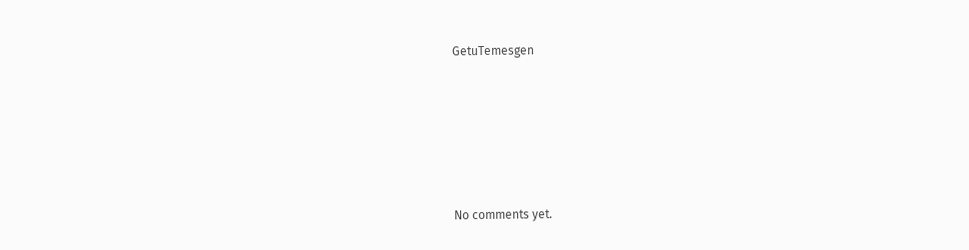GetuTemesgen









No comments yet.